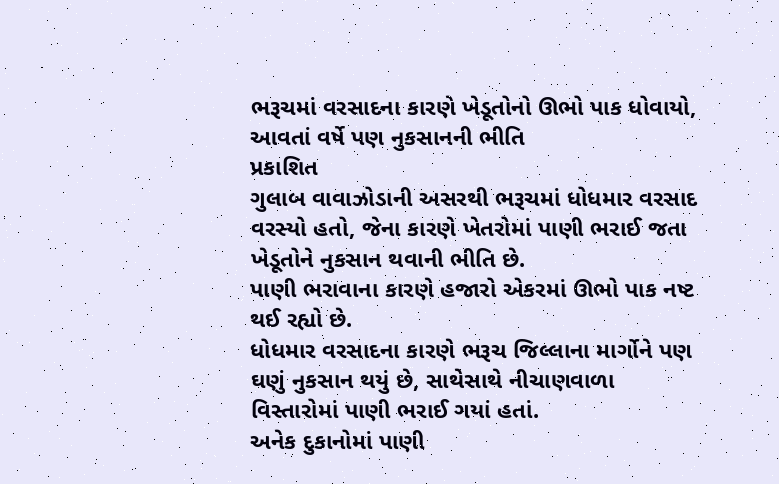ભરૂચમાં વરસાદના કારણે ખેડૂતોનો ઊભો પાક ધોવાયો, આવતાં વર્ષે પણ નુકસાનની ભીતિ
પ્રકાશિત
ગુલાબ વાવાઝોડાની અસરથી ભરૂચમાં ધોધમાર વરસાદ વરસ્યો હતો, જેના કારણે ખેતરોમાં પાણી ભરાઈ જતા ખેડૂતોને નુકસાન થવાની ભીતિ છે.
પાણી ભરાવાના કારણે હજારો એકરમાં ઊભો પાક નષ્ટ થઈ રહ્યો છે.
ધોધમાર વરસાદના કારણે ભરૂચ જિલ્લાના માર્ગોને પણ ઘણું નુકસાન થયું છે, સાથેસાથે નીચાણવાળા વિસ્તારોમાં પાણી ભરાઈ ગયાં હતાં.
અનેક દુકાનોમાં પાણી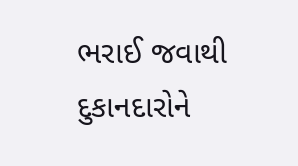ભરાઈ જવાથી દુકાનદારોને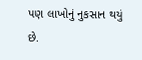પણ લાખોનું નુકસાન થયું છે.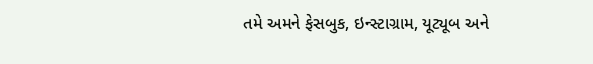તમે અમને ફેસબુક, ઇન્સ્ટાગ્રામ, યૂટ્યૂબ અને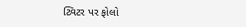ટ્વિટર પર ફોલો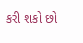કરી શકો છો